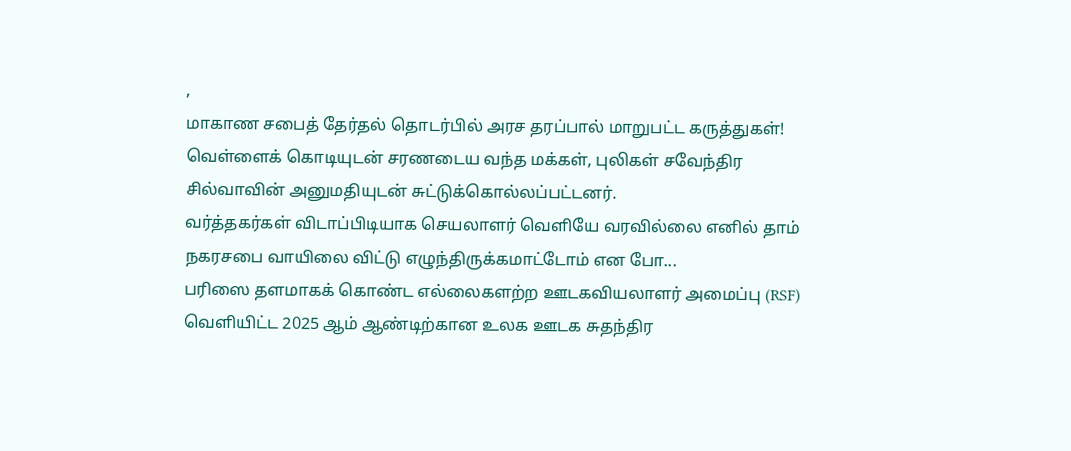,
மாகாண சபைத் தேர்தல் தொடர்பில் அரச தரப்பால் மாறுபட்ட கருத்துகள்!
வெள்ளைக் கொடியுடன் சரணடைய வந்த மக்கள், புலிகள் சவேந்திர சில்வாவின் அனுமதியுடன் சுட்டுக்கொல்லப்பட்டனர்.
வர்த்தகர்கள் விடாப்பிடியாக செயலாளர் வெளியே வரவில்லை எனில் தாம் நகரசபை வாயிலை விட்டு எழுந்திருக்கமாட்டோம் என போ...
பரிஸை தளமாகக் கொண்ட எல்லைகளற்ற ஊடகவியலாளர் அமைப்பு (RSF) வெளியிட்ட 2025 ஆம் ஆண்டிற்கான உலக ஊடக சுதந்திர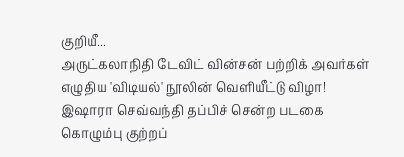குறியீ...
அருட்கலாநிதி டேவிட் வின்சன் பற்றிக் அவர்கள் எழுதிய 'விடியல்' நூலின் வெளியீட்டு விழா!
இஷாரா செவ்வந்தி தப்பிச் சென்ற படகை கொழும்பு குற்றப்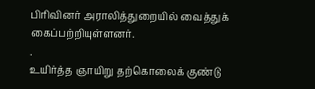பிரிவினர் அராலித்துறையில் வைத்துக் கைப்பற்றியுள்ளனர்.
.
உயிர்த்த ஞாயிறு தற்கொலைக் குண்டு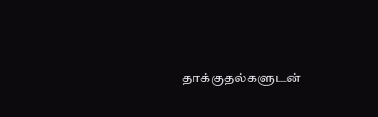தாக்குதல்களுடன்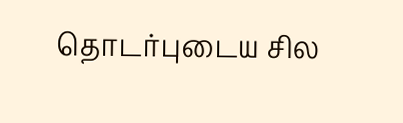தொடர்புடைய சில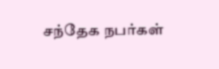சந்தேக நபர்கள்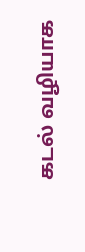கடல் வழியாக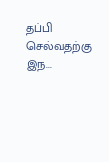தப்பி செல்வதற்கு இந...